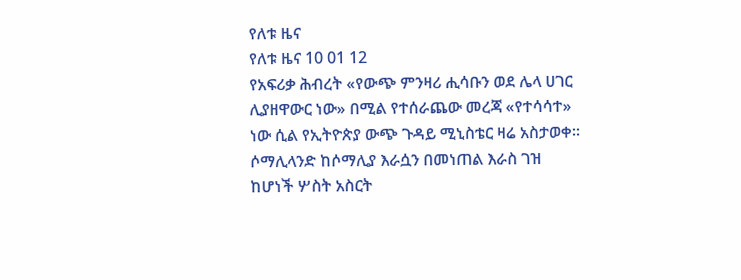የለቱ ዜና
የለቱ ዜና 10 01 12
የአፍሪቃ ሕብረት «የውጭ ምንዛሪ ሒሳቡን ወደ ሌላ ሀገር ሊያዘዋውር ነው» በሚል የተሰራጨው መረጃ «የተሳሳተ» ነው ሲል የኢትዮጵያ ውጭ ጉዳይ ሚኒስቴር ዛሬ አስታወቀ።
ሶማሊላንድ ከሶማሊያ እራሷን በመነጠል እራስ ገዝ ከሆነች ሦስት አስርት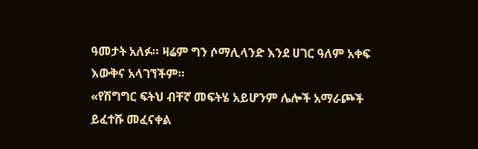ዓመታት አለፉ። ዛሬም ግን ሶማሊላንድ እንደ ሀገር ዓለም አቀፍ እውቅና አላገኘችም።
«የሽግግር ፍትህ ብቸኛ መፍትሄ አይሆንም ሌሎች አማራጮች ይፈተሹ መፈናቀል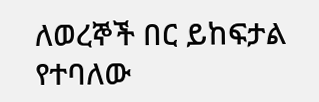ለወረኞች በር ይከፍታል የተባለው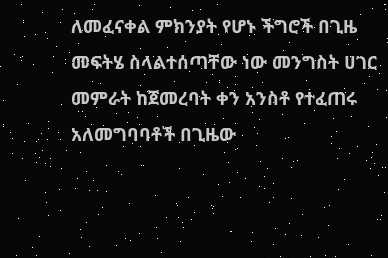ለመፈናቀል ምክንያት የሆኑ ችግሮች በጊዜ መፍትሄ ስላልተሰጣቸው ነው መንግስት ሀገር መምራት ከጀመረባት ቀን አንስቶ የተፈጠሩ አለመግባባቶች በጊዜው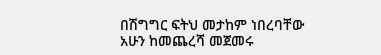በሽግግር ፍትህ መታከም ነበረባቸው አሁን ከመጨረሻ መጀመሩ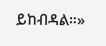ይከብዳል።»